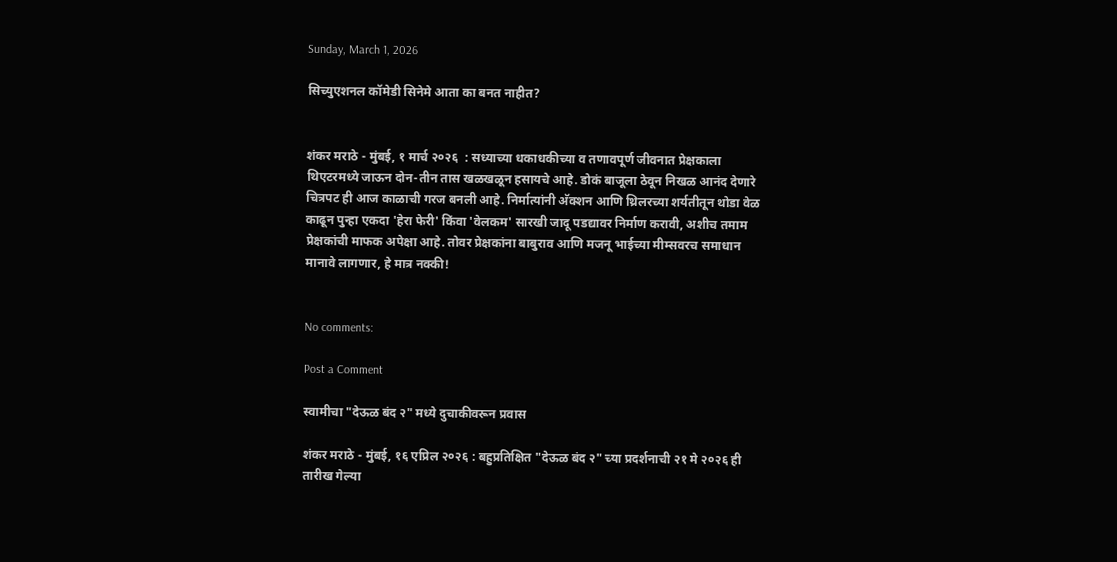Sunday, March 1, 2026

सिच्युएशनल कॉमेडी सिनेमे आता का बनत नाहीत?


शंकर मराठे - मुंबई, १ मार्च २०२६  : सध्याच्या धकाधकीच्या व तणावपूर्ण जीवनात प्रेक्षकाला थिएटरमध्ये जाऊन दोन-तीन तास खळखळून हसायचे आहे. डोकं बाजूला ठेवून निखळ आनंद देणारे चित्रपट ही आज काळाची गरज बनली आहे. निर्मात्यांनी अ‍ॅक्शन आणि थ्रिलरच्या शर्यतीतून थोडा वेळ काढून पुन्हा एकदा 'हेरा फेरी' किंवा 'वेलकम' सारखी जादू पडद्यावर निर्माण करावी, अशीच तमाम प्रेक्षकांची माफक अपेक्षा आहे. तोवर प्रेक्षकांना बाबुराव आणि मजनू भाईच्या मीम्सवरच समाधान मानावे लागणार, हे मात्र नक्की!


No comments:

Post a Comment

स्वामीचा "देऊळ बंद २" मध्ये दुचाकीवरून प्रवास

शंकर मराठे - मुंबई, १६ एप्रिल २०२६ : बहुप्रतिक्षित "देऊळ बंद २" च्या प्रदर्शनाची २१ मे २०२६ ही तारीख गेल्या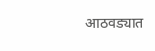आठवड्यात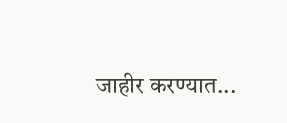जाहीर करण्यात...